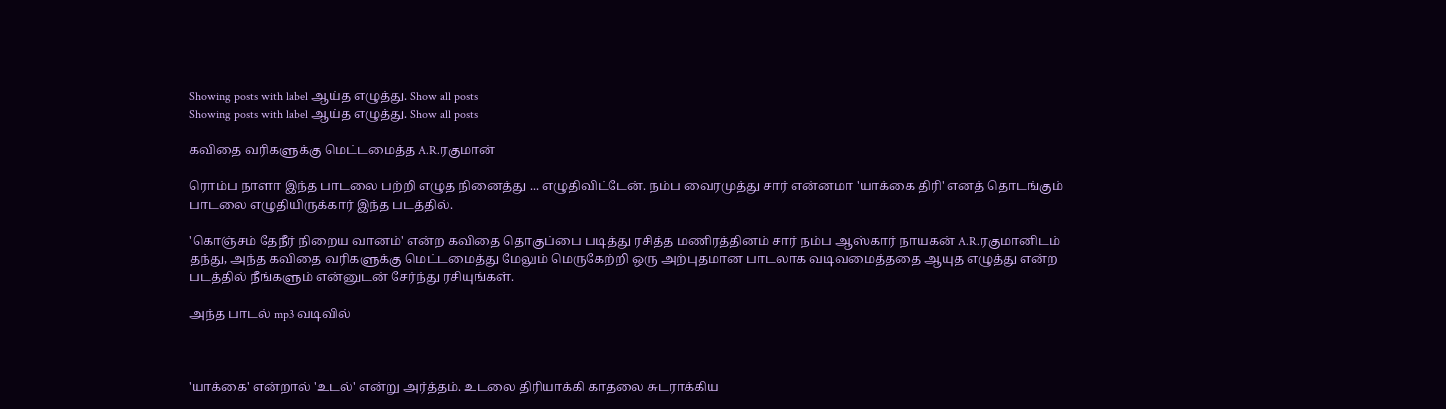Showing posts with label ஆய்த எழுத்து. Show all posts
Showing posts with label ஆய்த எழுத்து. Show all posts

கவிதை வரிகளுக்கு மெட்டமைத்த A.R.ரகுமான்

ரொம்ப நாளா இந்த பாடலை பற்றி எழுத நினைத்து ... எழுதிவிட்டேன். நம்ப வைரமுத்து சார் என்னமா 'யாக்கை திரி' எனத் தொடங்கும் பாடலை எழுதியிருக்கார் இந்த படத்தில்.

'கொஞ்சம் தேநீர் நிறைய வானம்' என்ற கவிதை தொகுப்பை படித்து ரசித்த மணிரத்தினம் சார் நம்ப ஆஸ்கார் நாயகன் A.R.ரகுமானிடம் தந்து, அந்த கவிதை வரிகளுக்கு மெட்டமைத்து மேலும் மெருகேற்றி ஒரு அற்புதமான பாடலாக வடிவமைத்ததை ஆயுத எழுத்து என்ற படத்தில் நீங்களும் என்னுடன் சேர்ந்து ரசியுங்கள்.

அந்த பாடல் mp3 வடிவில்



'யாக்கை' என்றால் 'உடல்' என்று அர்த்தம். உடலை திரியாக்கி காதலை சுடராக்கிய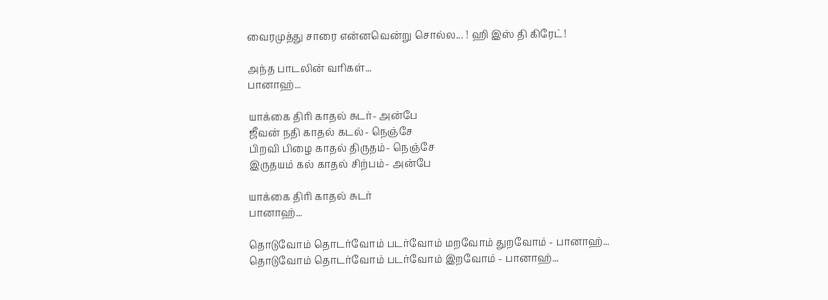வைரமுத்து சாரை என்னவென்று சொல்ல... ! ஹி இஸ் தி கிரேட்!

அந்த பாடலின் வரிகள்...
பானாஹ்...

யாக்கை திரி காதல் சுடர்- அன்பே
ஜீவன் நதி காதல் கடல்- நெஞ்சே
பிறவி பிழை காதல் திருதம்- நெஞ்சே
இருதயம் கல் காதல் சிற்பம்- அன்பே

யாக்கை திரி காதல் சுடர்
பானாஹ்...

தொடுவோம் தொடர்வோம் படர்வோம் மறவோம் துறவோம் - பானாஹ்...
தொடுவோம் தொடர்வோம் படர்வோம் இறவோம் - பானாஹ்...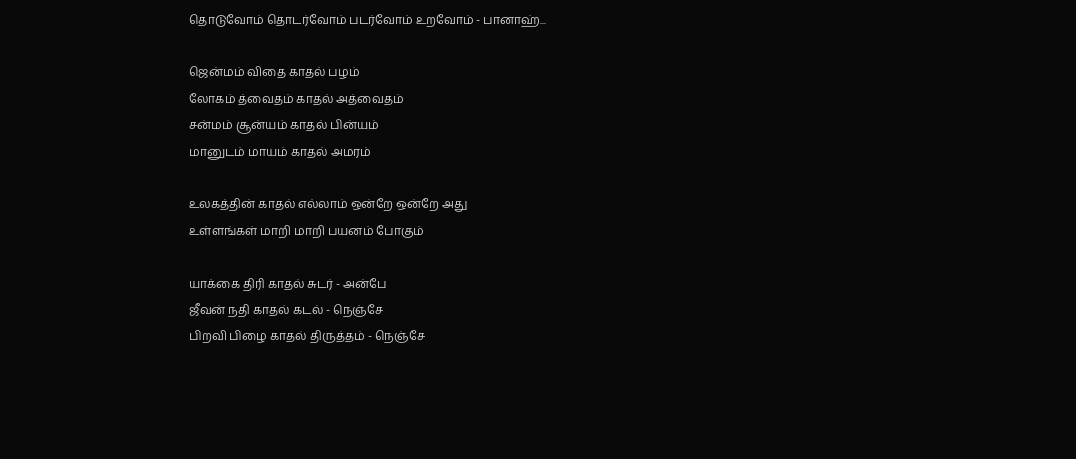தொடுவோம் தொடர்வோம் படர்வோம் உறவோம் - பானாஹ்...

ஜென்மம் விதை காதல் பழம்
லோகம் த்வைதம் காதல் அத்வைதம்
சன்மம் சூன்யம் காதல் பின்யம்
மானுடம் மாயம் காதல் அமரம்

உலகத்தின் காதல் எல்லாம் ஒன்றே ஒன்றே அது
உள்ளங்கள் மாறி மாறி பயனம் போகும்

யாக்கை திரி காதல் சுடர் - அன்பே
ஜீவன் நதி காதல் கடல் - நெஞ்சே
பிறவி பிழை காதல் திருத்தம் - நெஞ்சே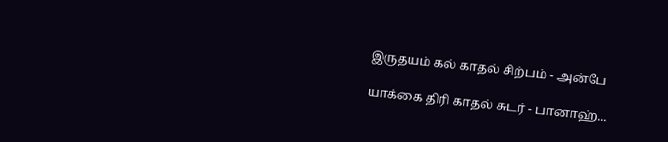இருதயம் கல் காதல் சிற்பம் - அன்பே

யாக்கை திரி காதல் சுடர் - பானாஹ்...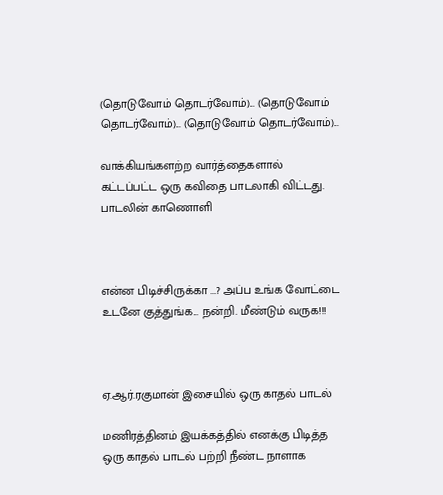(தொடுவோம் தொடர்வோம்)... (தொடுவோம் தொடர்வோம்)... (தொடுவோம் தொடர்வோம்)...

வாக்கியங்களற்ற வார்த்தைகளால் கட்டப்பட்ட ஒரு கவிதை பாடலாகி விட்டது. பாடலின் காணொளி



என்ன பிடிச்சிருக்கா ...? அப்ப உங்க வோட்டை உடனே குத்துங்க... நன்றி. மீண்டும் வருக!!!



ஏ.ஆர்.ரகுமான் இசையில் ஒரு காதல் பாடல்

மணிரத்தினம் இயக்கத்தில் எனக்கு பிடித்த ஒரு காதல் பாடல் பற்றி நீண்ட நாளாக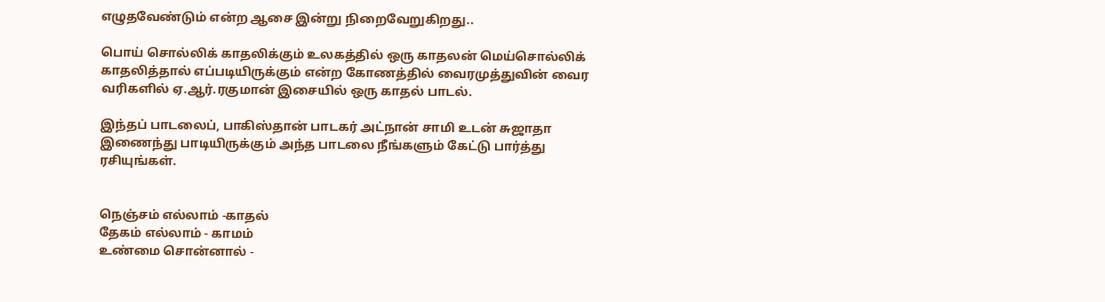எழுதவேண்டும் என்ற ஆசை இன்று நிறைவேறுகிறது..

பொய் சொல்லிக் காதலிக்கும் உலகத்தில் ஒரு காதலன் மெய்சொல்லிக் காதலித்தால் எப்படியிருக்கும் என்ற கோணத்தில் வைரமுத்துவின் வைர வரிகளில் ஏ.ஆர்.ரகுமான் இசையில் ஒரு காதல் பாடல்.

இந்தப் பாடலைப், பாகிஸ்தான் பாடகர் அட்நான் சாமி உடன் சுஜாதா இணைந்து பாடியிருக்கும் அந்த பாடலை நீங்களும் கேட்டு பார்த்து ரசியுங்கள்.


நெஞ்சம் எல்லாம் -காதல்
தேகம் எல்லாம் - காமம்
உண்மை சொன்னால் -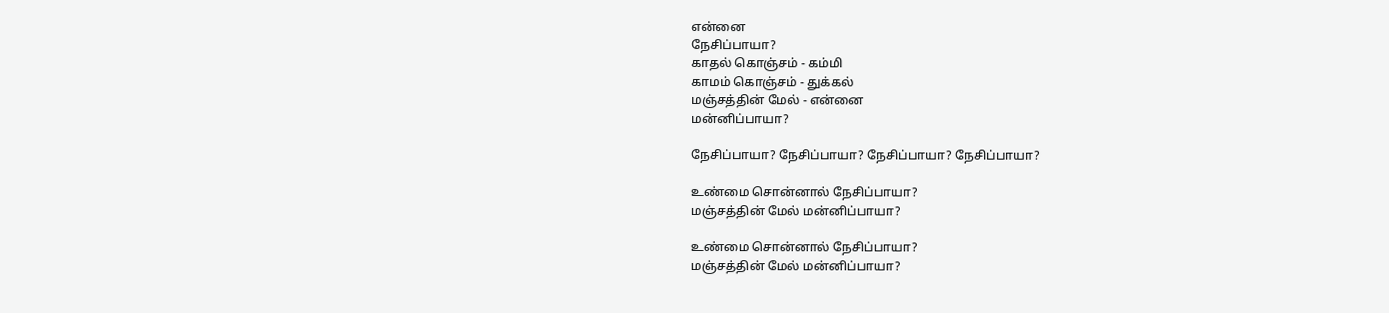என்னை
நேசிப்பாயா?
காதல் கொஞ்சம் - கம்மி
காமம் கொஞ்சம் - துக்கல்
மஞ்சத்தின் மேல் - என்னை
மன்னிப்பாயா?

நேசிப்பாயா? நேசிப்பாயா? நேசிப்பாயா? நேசிப்பாயா?

உண்மை சொன்னால் நேசிப்பாயா?
மஞ்சத்தின் மேல் மன்னிப்பாயா?

உண்மை சொன்னால் நேசிப்பாயா?
மஞ்சத்தின் மேல் மன்னிப்பாயா?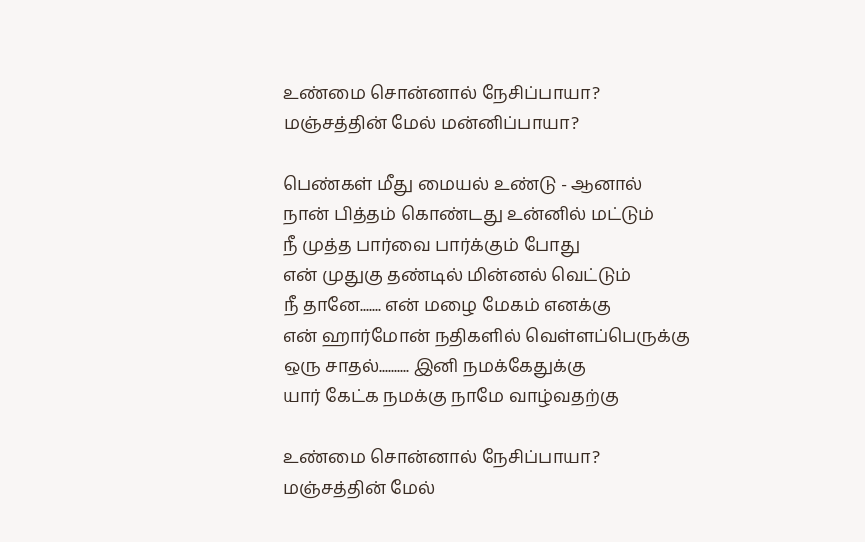உண்மை சொன்னால் நேசிப்பாயா?
மஞ்சத்தின் மேல் மன்னிப்பாயா?

பெண்கள் மீது மையல் உண்டு - ஆனால்
நான் பித்தம் கொண்டது உன்னில் மட்டும்
நீ முத்த பார்வை பார்க்கும் போது
என் முதுகு தண்டில் மின்னல் வெட்டும்
நீ தானே....... என் மழை மேகம் எனக்கு
என் ஹார்மோன் நதிகளில் வெள்ளப்பெருக்கு
ஒரு சாதல்.......... இனி நமக்கேதுக்கு
யார் கேட்க நமக்கு நாமே வாழ்வதற்கு

உண்மை சொன்னால் நேசிப்பாயா?
மஞ்சத்தின் மேல்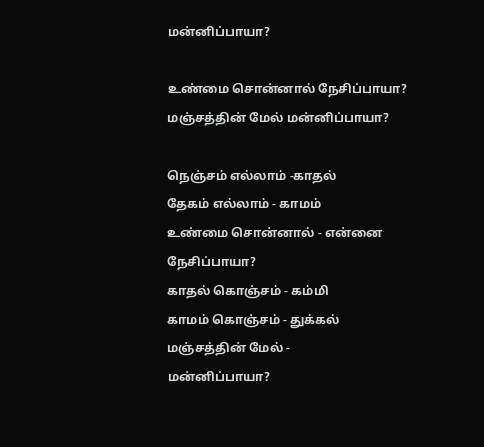மன்னிப்பாயா?

உண்மை சொன்னால் நேசிப்பாயா?
மஞ்சத்தின் மேல் மன்னிப்பாயா?

நெஞ்சம் எல்லாம் -காதல்
தேகம் எல்லாம் - காமம்
உண்மை சொன்னால் - என்னை
நேசிப்பாயா?
காதல் கொஞ்சம் - கம்மி
காமம் கொஞ்சம் - துக்கல்
மஞ்சத்தின் மேல் -
மன்னிப்பாயா?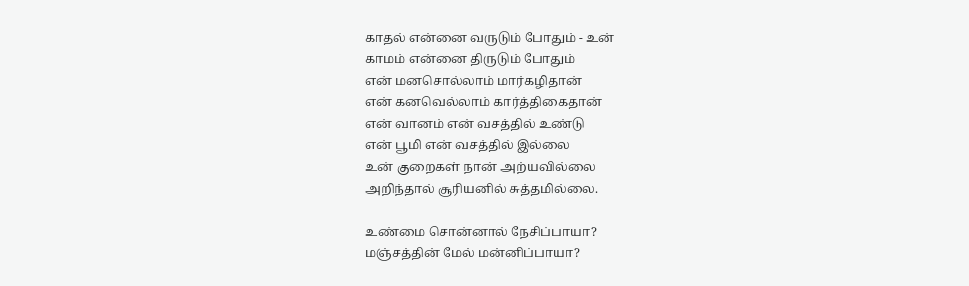காதல் என்னை வருடும் போதும் - உன்
காமம் என்னை திருடும் போதும்
என் மனசொல்லாம் மார்கழிதான்
என் கனவெல்லாம் கார்த்திகைதான்
என் வானம் என் வசத்தில் உண்டு
என் பூமி என் வசத்தில் இல்லை
உன் குறைகள் நான் அற்யவில்லை
அறிந்தால் சூரியனில் சுத்தமில்லை.

உண்மை சொன்னால் நேசிப்பாயா?
மஞ்சத்தின் மேல் மன்னிப்பாயா?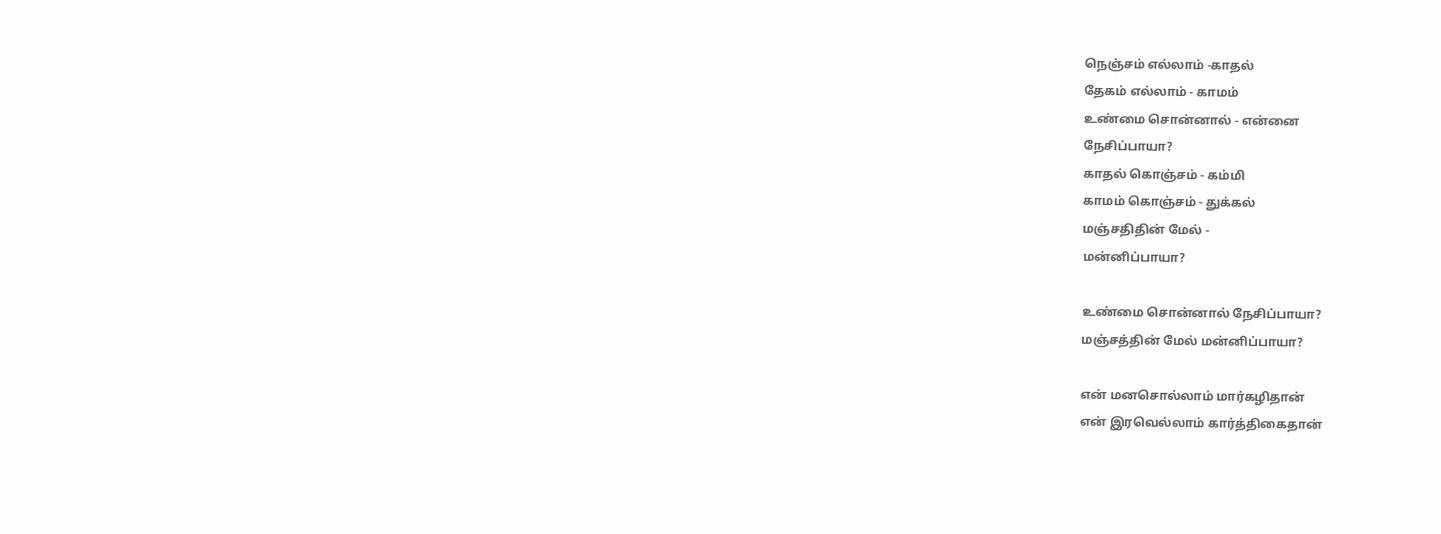நெஞ்சம் எல்லாம் -காதல்
தேகம் எல்லாம் - காமம்
உண்மை சொன்னால் - என்னை
நேசிப்பாயா?
காதல் கொஞ்சம் - கம்மி
காமம் கொஞ்சம் - துக்கல்
மஞ்சதிதின் மேல் -
மன்னிப்பாயா?

உண்மை சொன்னால் நேசிப்பாயா?
மஞ்சத்தின் மேல் மன்னிப்பாயா?

என் மனசொல்லாம் மார்கழிதான்
என் இரவெல்லாம் கார்த்திகைதான்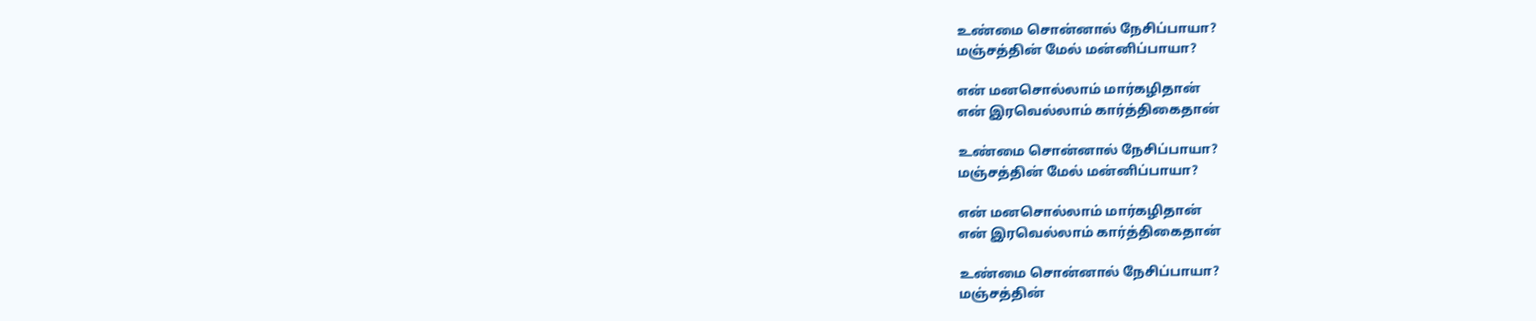உண்மை சொன்னால் நேசிப்பாயா?
மஞ்சத்தின் மேல் மன்னிப்பாயா?

என் மனசொல்லாம் மார்கழிதான்
என் இரவெல்லாம் கார்த்திகைதான்

உண்மை சொன்னால் நேசிப்பாயா?
மஞ்சத்தின் மேல் மன்னிப்பாயா?

என் மனசொல்லாம் மார்கழிதான்
என் இரவெல்லாம் கார்த்திகைதான்

உண்மை சொன்னால் நேசிப்பாயா?
மஞ்சத்தின்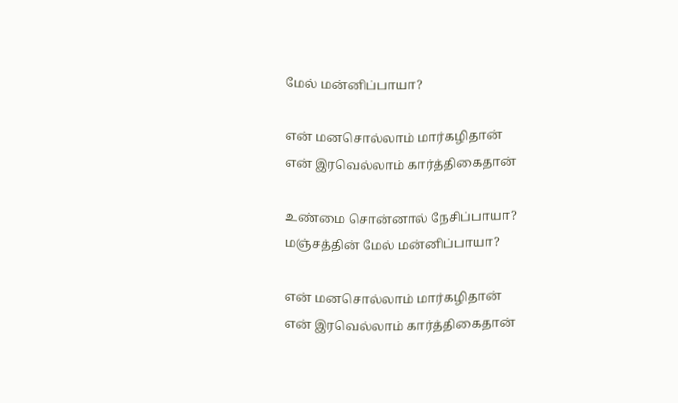மேல் மன்னிப்பாயா?

என் மனசொல்லாம் மார்கழிதான்
என் இரவெல்லாம் கார்த்திகைதான்

உண்மை சொன்னால் நேசிப்பாயா?
மஞ்சத்தின் மேல் மன்னிப்பாயா?

என் மனசொல்லாம் மார்கழிதான்
என் இரவெல்லாம் கார்த்திகைதான்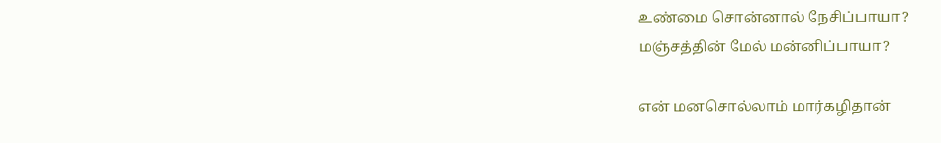உண்மை சொன்னால் நேசிப்பாயா?
மஞ்சத்தின் மேல் மன்னிப்பாயா?

என் மனசொல்லாம் மார்கழிதான்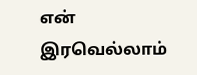என் இரவெல்லாம்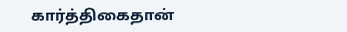கார்த்திகைதான்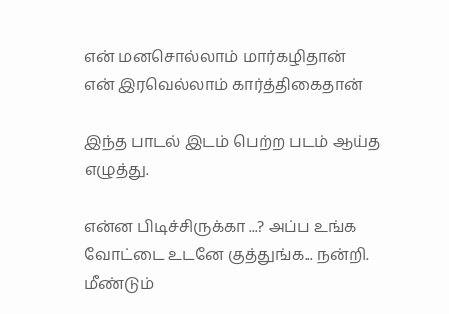என் மனசொல்லாம் மார்கழிதான்
என் இரவெல்லாம் கார்த்திகைதான்

இந்த பாடல் இடம் பெற்ற படம் ஆய்த எழுத்து.

என்ன பிடிச்சிருக்கா ...? அப்ப உங்க வோட்டை உடனே குத்துங்க... நன்றி. மீண்டும்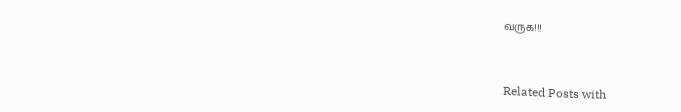வருக!!!



Related Posts with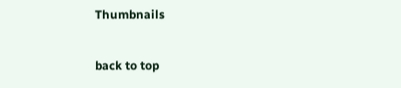Thumbnails

back to top